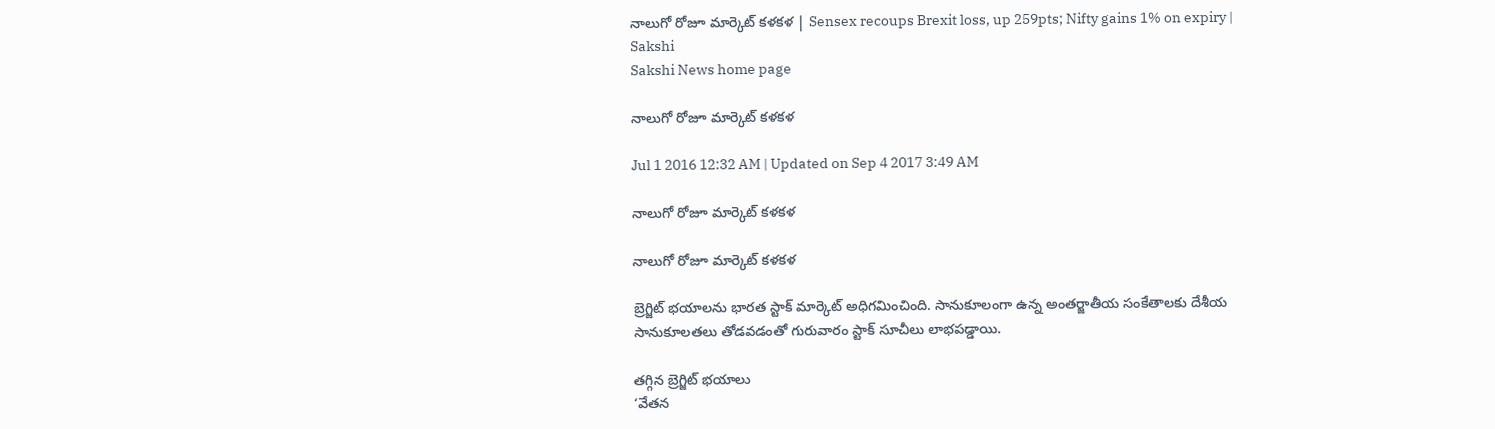నాలుగో రోజూ మార్కెట్ కళకళ | Sensex recoups Brexit loss, up 259pts; Nifty gains 1% on expiry | Sakshi
Sakshi News home page

నాలుగో రోజూ మార్కెట్ కళకళ

Jul 1 2016 12:32 AM | Updated on Sep 4 2017 3:49 AM

నాలుగో రోజూ మార్కెట్ కళకళ

నాలుగో రోజూ మార్కెట్ కళకళ

బ్రెగ్జిట్ భయాలను భారత స్టాక్ మార్కెట్ అధిగమించింది. సానుకూలంగా ఉన్న అంతర్జాతీయ సంకేతాలకు దేశీయ సానుకూలతలు తోడవడంతో గురువారం స్టాక్ సూచీలు లాభపడ్డాయి.

తగ్గిన బ్రెగ్జిట్ భయాలు
‘వేతన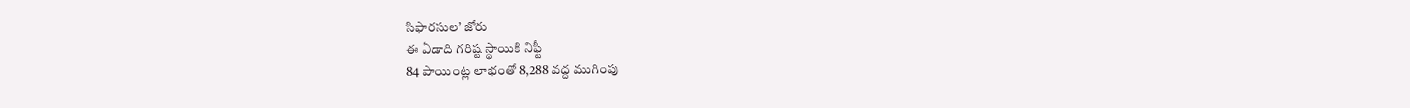సిఫారసుల’ జోరు
ఈ ఏడాది గరిష్ట స్థాయికి నిఫ్టీ
84 పాయింట్ల లాభంతో 8,288 వద్ద ముగింపు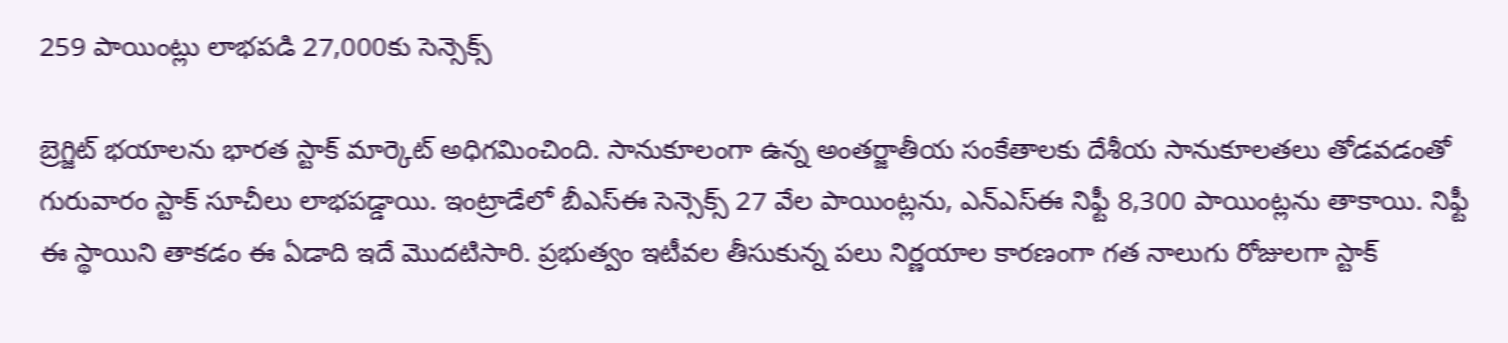259 పాయింట్లు లాభపడి 27,000కు సెన్సెక్స్

బ్రెగ్జిట్ భయాలను భారత స్టాక్ మార్కెట్ అధిగమించింది. సానుకూలంగా ఉన్న అంతర్జాతీయ సంకేతాలకు దేశీయ సానుకూలతలు తోడవడంతో గురువారం స్టాక్ సూచీలు లాభపడ్డాయి. ఇంట్రాడేలో బీఎస్‌ఈ సెన్సెక్స్ 27 వేల పాయింట్లను, ఎన్‌ఎస్‌ఈ నిఫ్టీ 8,300 పాయింట్లను తాకాయి. నిఫ్టీ ఈ స్థాయిని తాకడం ఈ ఏడాది ఇదే మొదటిసారి. ప్రభుత్వం ఇటీవల తీసుకున్న పలు నిర్ణయాల కారణంగా గత నాలుగు రోజులగా స్టాక్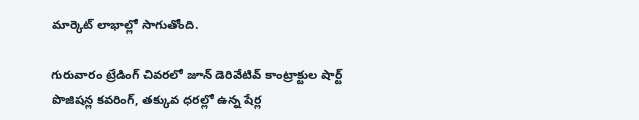మార్కెట్ లాభాల్లో సాగుతోంది.

గురువారం ట్రేడింగ్ చివరలో జూన్ డెరివేటివ్ కాంట్రాక్టుల షార్ట్ పొజిషన్ల కవరింగ్, తక్కువ ధరల్లో ఉన్న షేర్ల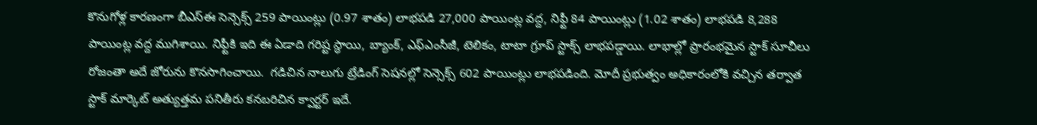కొనుగోళ్ల కారణంగా బీఎస్‌ఈ సెన్సెక్స్ 259 పాయింట్లు (0.97 శాతం) లాభపడి 27,000 పాయింట్ల వద్ద, నిఫ్టీ 84 పాయింట్లు (1.02 శాతం) లాభపడి 8,288 పాయింట్ల వద్ద ముగిశాయి. నిఫ్టీకి ఇది ఈ ఏడాది గరిష్ట స్థాయి, బ్యాంక్, ఎఫ్‌ఎంసీజీ, టెలికం, టాటా గ్రూప్ స్టాక్స్ లాభపడ్డాయి. లాభాల్లో ప్రారంభమైన స్టాక్ సూచీలు రోజంతా అదే జోరును కొనసాగించాయి.  గడిచిన నాలుగు ట్రేడింగ్ సెషనల్లో సెన్సెక్స్ 602 పాయింట్లు లాభపడింది. మోదీ ప్రభుత్వం అధికారంలోకి వచ్చిన తర్వాత స్టాక్ మార్కెట్ అత్యుత్తమ పనితీరు కనబరిచిన క్వార్టర్ ఇదే.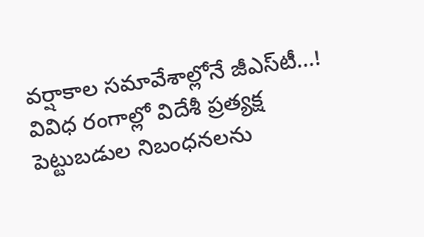వర్షాకాల సమావేశాల్లోనే జీఎస్‌టీ...!
వివిధ రంగాల్లో విదేశీ ప్రత్యక్ష పెట్టుబడుల నిబంధనలను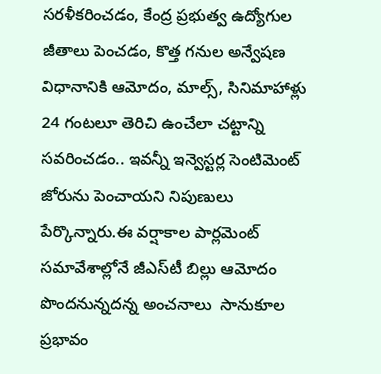సరళీకరించడం, కేంద్ర ప్రభుత్వ ఉద్యోగుల జీతాలు పెంచడం, కొత్త గనుల అన్వేషణ విధానానికి ఆమోదం, మాల్స్, సినిమాహాళ్లు 24 గంటలూ తెరిచి ఉంచేలా చట్టాన్ని సవరించడం.. ఇవన్నీ ఇన్వెస్టర్ల సెంటిమెంట్ జోరును పెంచాయని నిపుణులు పేర్కొన్నారు.ఈ వర్షాకాల పార్లమెంట్ సమావేశాల్లోనే జీఎస్‌టీ బిల్లు ఆమోదం పొందనున్నదన్న అంచనాలు  సానుకూల ప్రభావం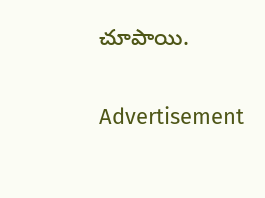చూపాయి.

Advertisement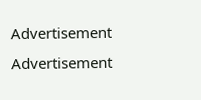Advertisement
Advertisement